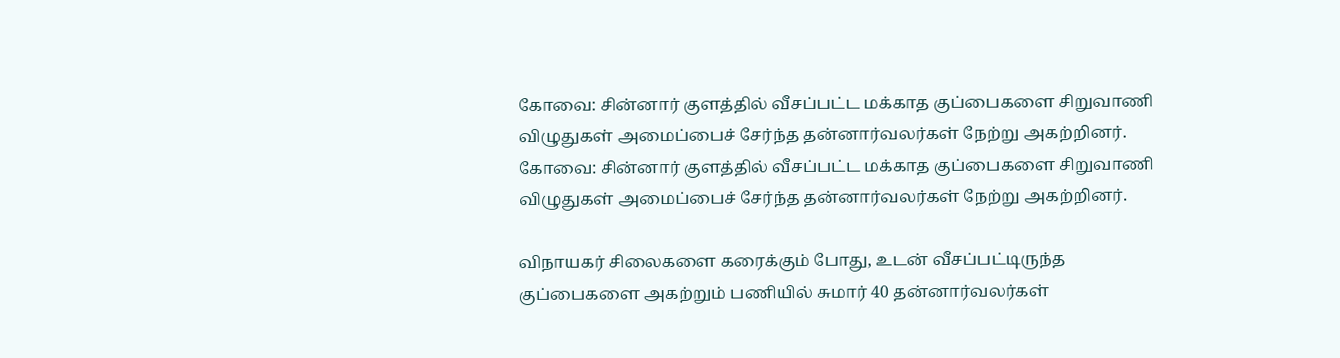கோவை: சின்னார் குளத்தில் வீசப்பட்ட மக்காத குப்பைகளை சிறுவாணி விழுதுகள் அமைப்பைச் சேர்ந்த தன்னார்வலர்கள் நேற்று அகற்றினர்.
கோவை: சின்னார் குளத்தில் வீசப்பட்ட மக்காத குப்பைகளை சிறுவாணி விழுதுகள் அமைப்பைச் சேர்ந்த தன்னார்வலர்கள் நேற்று அகற்றினர்.

விநாயகர் சிலைகளை கரைக்கும் போது, உடன் வீசப்பட்டிருந்த குப்பைகளை அகற்றும் பணியில் சுமார் 40 தன்னார்வலர்கள்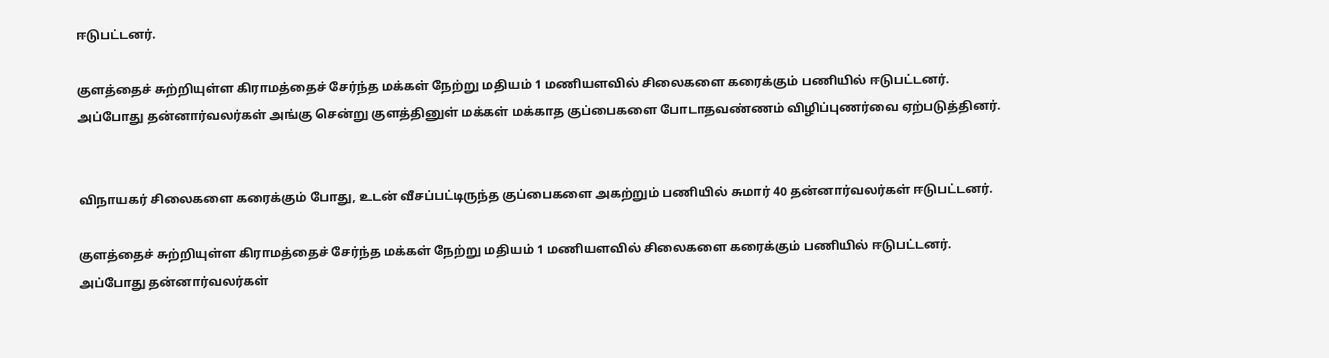ஈடுபட்டனர்.

குளத்தைச் சுற்றியுள்ள கிராமத்தைச் சேர்ந்த மக்கள் நேற்று மதியம் 1 மணியளவில் சிலைகளை கரைக்கும் பணியில் ஈடுபட்டனர். அப்போது தன்னார்வலர்கள் அங்கு சென்று குளத்தினுள் மக்கள் மக்காத குப்பைகளை போடாதவண்ணம் விழிப்புணர்வை ஏற்படுத்தினர்.


விநாயகர் சிலைகளை கரைக்கும் போது, உடன் வீசப்பட்டிருந்த குப்பைகளை அகற்றும் பணியில் சுமார் 40 தன்னார்வலர்கள் ஈடுபட்டனர்.

குளத்தைச் சுற்றியுள்ள கிராமத்தைச் சேர்ந்த மக்கள் நேற்று மதியம் 1 மணியளவில் சிலைகளை கரைக்கும் பணியில் ஈடுபட்டனர். அப்போது தன்னார்வலர்கள்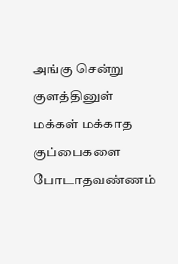அங்கு சென்று குளத்தினுள் மக்கள் மக்காத குப்பைகளை போடாதவண்ணம்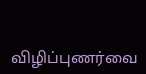விழிப்புணர்வை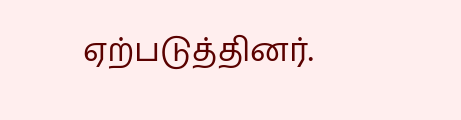ஏற்படுத்தினர்.